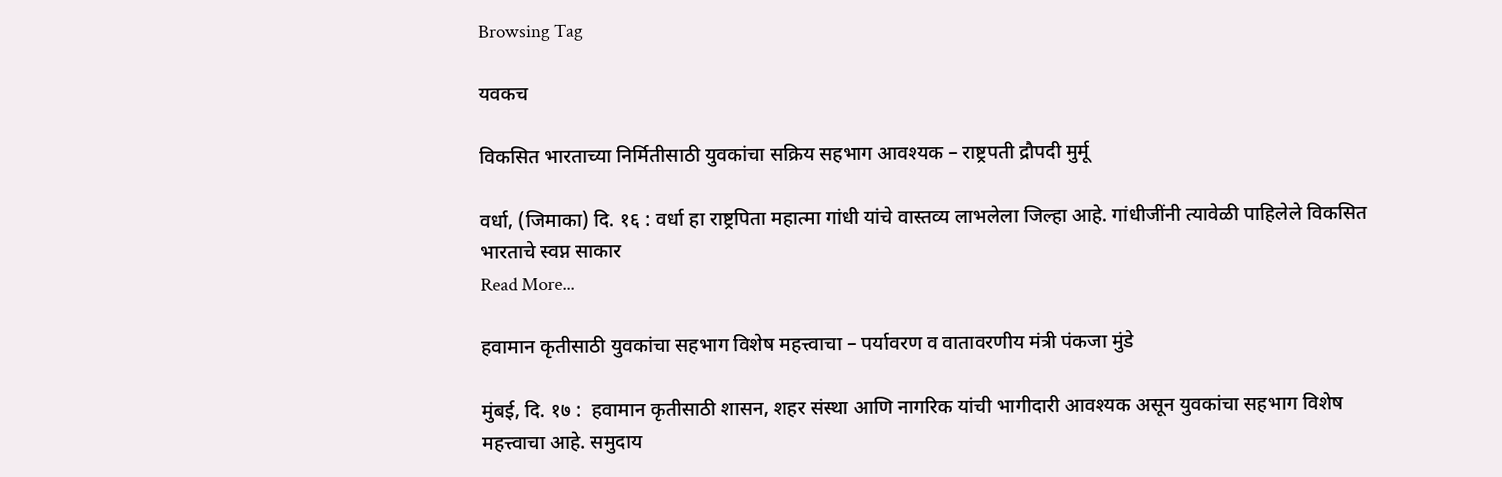Browsing Tag

यवकच

विकसित भारताच्या निर्मितीसाठी युवकांचा सक्रिय सहभाग आवश्यक – राष्ट्रपती द्रौपदी मुर्मू

वर्धा, (जिमाका) दि. १६ : वर्धा हा राष्ट्रपिता महात्मा गांधी यांचे वास्तव्य लाभलेला जिल्हा आहे. गांधीजींनी त्यावेळी पाहिलेले विकसित भारताचे स्वप्न साकार
Read More...

हवामान कृतीसाठी युवकांचा सहभाग विशेष महत्त्वाचा – पर्यावरण व वातावरणीय मंत्री पंकजा मुंडे

मुंबई, दि. १७ :  हवामान कृतीसाठी शासन, शहर संस्था आणि नागरिक यांची भागीदारी आवश्यक असून युवकांचा सहभाग विशेष महत्त्वाचा आहे. समुदाय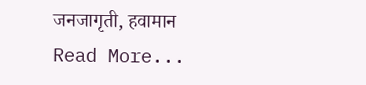जनजागृती, हवामान
Read More...